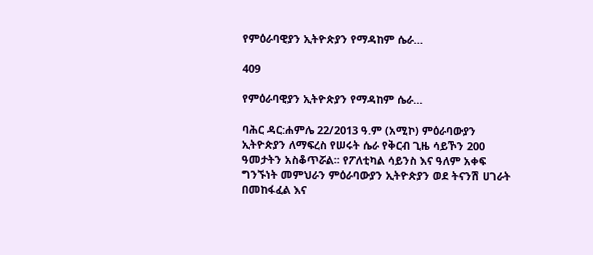የምዕራባዊያን ኢትዮጵያን የማዳከም ሴራ…

409

የምዕራባዊያን ኢትዮጵያን የማዳከም ሴራ…

ባሕር ዳር:ሐምሌ 22/2013 ዓ.ም (አሚኮ) ምዕራባውያን ኢትዮጵያን ለማፍረስ የሠሩት ሴራ የቅርብ ጊዜ ሳይኾን 200 ዓመታትን አስቆጥሯል፡፡ የፖለቲካል ሳይንስ እና ዓለም አቀፍ ግንኙነት መምህራን ምዕራባውያን ኢትዮጵያን ወደ ትናንሽ ሀገራት በመከፋፈል እና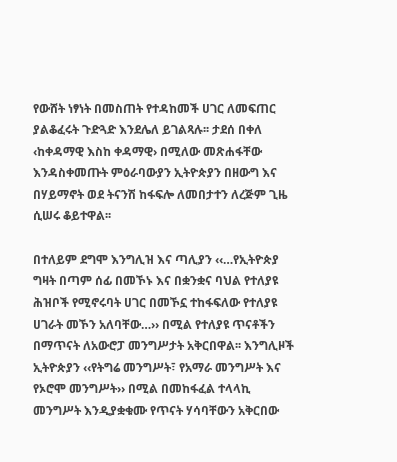የውሸት ነፃነት በመስጠት የተዳከመች ሀገር ለመፍጠር ያልቆፈሩት ጉድጓድ እንደሌለ ይገልጻሉ፡፡ ታደሰ በቀለ ‹ከቀዳማዊ እስከ ቀዳማዊ› በሚለው መጽሐፋቸው እንዳስቀመጡት ምዕራባውያን ኢትዮጵያን በዘውግ እና በሃይማኖት ወደ ትናንሽ ከፋፍሎ ለመበታተን ለረጅም ጊዜ ሲሠሩ ቆይተዋል፡፡

በተለይም ደግሞ እንግሊዝ እና ጣሊያን ‹‹…የኢትዮጵያ ግዛት በጣም ሰፊ በመኾኑ እና በቋንቋና ባህል የተለያዩ ሕዝቦች የሚኖሩባት ሀገር በመኾኗ ተከፋፍለው የተለያዩ ሀገራት መኾን አለባቸው…›› በሚል የተለያዩ ጥናቶችን በማጥናት ለአውሮፓ መንግሥታት አቅርበዋል፡፡ እንግሊዞች ኢትዮጵያን ‹‹የትግሬ መንግሥት፣ የአማራ መንግሥት እና የኦሮሞ መንግሥት›› በሚል በመከፋፈል ተላላኪ መንግሥት እንዲያቋቁሙ የጥናት ሃሳባቸውን አቅርበው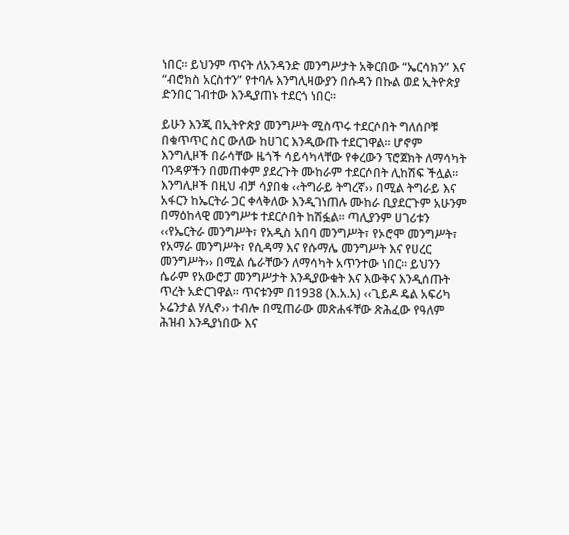ነበር፡፡ ይህንም ጥናት ለአንዳንድ መንግሥታት አቅርበው “ኤርሳክን” እና “ብሮክስ አርስተን” የተባሉ እንግሊዛውያን በሱዳን በኩል ወደ ኢትዮጵያ ድንበር ገብተው እንዲያጠኑ ተደርጎ ነበር።

ይሁን እንጂ በኢትዮጵያ መንግሥት ሚስጥሩ ተደርሶበት ግለሰቦቹ በቁጥጥር ስር ውለው ከሀገር እንዲውጡ ተደርገዋል፡፡ ሆኖም እንግሊዞች በራሳቸው ዜጎች ሳይሳካላቸው የቀረውን ፕሮጀክት ለማሳካት ባንዳዎችን በመጠቀም ያደረጉት ሙከራም ተደርሶበት ሊከሽፍ ችሏል፡፡ እንግሊዞች በዚህ ብቻ ሳያበቁ ‹‹ትግራይ ትግረኛ›› በሚል ትግራይ እና አፋርን ከኤርትራ ጋር ቀላቅለው እንዲገነጠሉ ሙከራ ቢያደርጉም አሁንም በማዕከላዊ መንግሥቱ ተደርሶበት ከሽፏል፡፡ ጣሊያንም ሀገሪቱን ‹‹የኤርትራ መንግሥት፣ የአዲስ አበባ መንግሥት፣ የኦሮሞ መንግሥት፣ የአማራ መንግሥት፣ የሲዳማ እና የሱማሌ መንግሥት እና የሀረር መንግሥት›› በሚል ሴራቸውን ለማሳካት አጥንተው ነበር፡፡ ይህንን ሴራም የአውሮፓ መንግሥታት እንዲያውቁት እና እውቅና እንዲሰጡት ጥረት አድርገዋል፡፡ ጥናቱንም በ1938 (እ.አ.አ) ‹‹ጊይዶ ዴል አፍሪካ ኦሬንታል ሃሊኖ›› ተብሎ በሚጠራው መጽሐፋቸው ጽሕፈው የዓለም ሕዝብ እንዲያነበው እና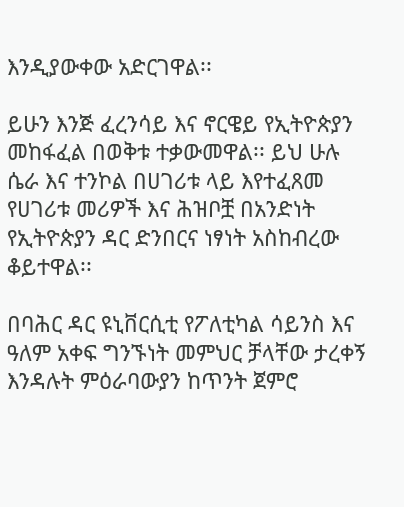እንዲያውቀው አድርገዋል፡፡

ይሁን እንጅ ፈረንሳይ እና ኖርዌይ የኢትዮጵያን መከፋፈል በወቅቱ ተቃውመዋል፡፡ ይህ ሁሉ ሴራ እና ተንኮል በሀገሪቱ ላይ እየተፈጸመ የሀገሪቱ መሪዎች እና ሕዝቦቿ በአንድነት የኢትዮጵያን ዳር ድንበርና ነፃነት አስከብረው ቆይተዋል፡፡

በባሕር ዳር ዩኒቨርሲቲ የፖለቲካል ሳይንስ እና ዓለም አቀፍ ግንኙነት መምህር ቻላቸው ታረቀኝ እንዳሉት ምዕራባውያን ከጥንት ጀምሮ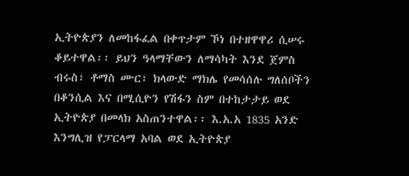ኢትዮጵያን ለመከፋፈል በቀጥታም ኾነ በተዘዋዋሪ ሲሠሩ ቆይተዋል፡፡ ይህን ዓላማቸውን ለማሳካት እንደ ጀምስ ብሩስ፣ ቶማስ ሙር፣ ክላውድ ማክሌ የመሳሰሉ ግለሰቦችን በቆንሲል እና በሚሲዮን የሽፋን ስም በተከታታይ ወደ ኢትዮጵያ በመላክ አስጠንተዋል፡፡ እ.አ.አ 1835 አንድ እንግሊዝ የፓርላማ አባል ወደ ኢትዮጵያ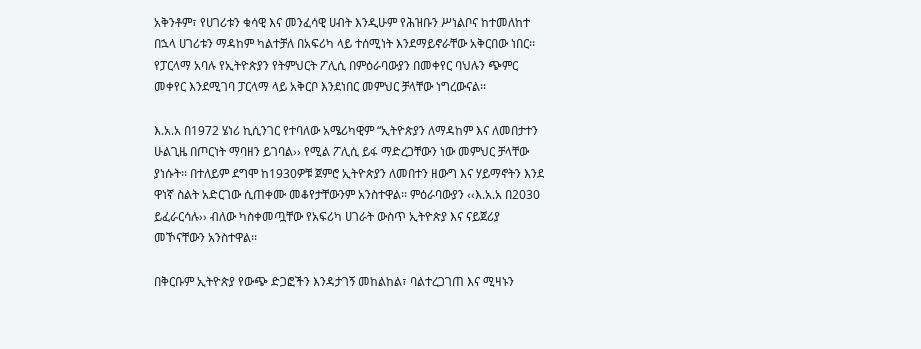አቅንቶም፣ የሀገሪቱን ቁሳዊ እና መንፈሳዊ ሀብት እንዲሁም የሕዝቡን ሥነልቦና ከተመለከተ በኋላ ሀገሪቱን ማዳከም ካልተቻለ በአፍሪካ ላይ ተሰሚነት እንደማይኖራቸው አቅርበው ነበር፡፡ የፓርላማ አባሉ የኢትዮጵያን የትምህርት ፖሊሲ በምዕራባውያን በመቀየር ባህሉን ጭምር መቀየር እንደሚገባ ፓርላማ ላይ አቅርቦ እንደነበር መምህር ቻላቸው ነግረውናል፡፡

እ.አ.አ በ1972 ሄነሪ ኪሲንገር የተባለው አሜሪካዊም “ኢትዮጵያን ለማዳከም እና ለመበታተን ሁልጊዜ በጦርነት ማባዘን ይገባል›› የሚል ፖሊሲ ይፋ ማድረጋቸውን ነው መምህር ቻላቸው ያነሱት፡፡ በተለይም ደግሞ ከ1930ዎቹ ጀምሮ ኢትዮጵያን ለመበተን ዘውግ እና ሃይማኖትን እንደ ዋነኛ ስልት አድርገው ሲጠቀሙ መቆየታቸውንም አንስተዋል፡፡ ምዕራባውያን ‹‹እ.አ.አ በ2030 ይፈራርሳሉ›› ብለው ካስቀመጧቸው የአፍሪካ ሀገራት ውስጥ ኢትዮጵያ እና ናይጀሪያ መኾናቸውን አንስተዋል፡፡

በቅርቡም ኢትዮጵያ የውጭ ድጋፎችን እንዳታገኝ መከልከል፣ ባልተረጋገጠ እና ሚዛኑን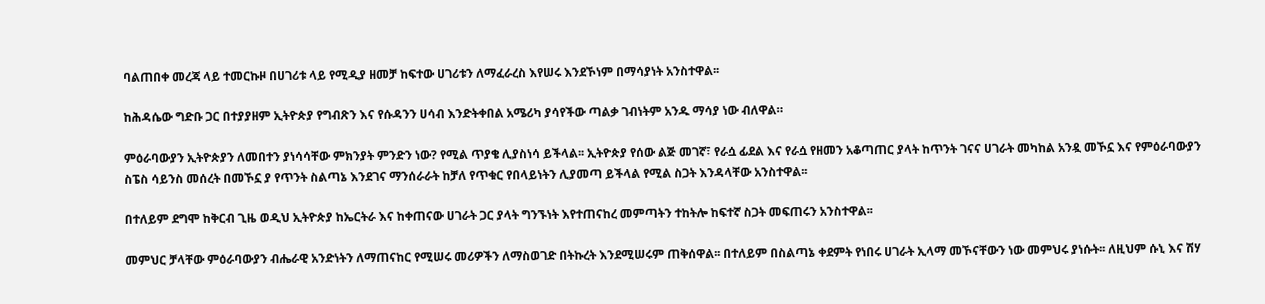ባልጠበቀ መረጃ ላይ ተመርኩዞ በሀገሪቱ ላይ የሚዲያ ዘመቻ ከፍተው ሀገሪቱን ለማፈራረስ እየሠሩ እንደኾነም በማሳያነት አንስተዋል፡፡

ከሕዳሴው ግድቡ ጋር በተያያዘም ኢትዮጵያ የግብጽን እና የሱዳንን ሀሳብ እንድትቀበል አሜሪካ ያሳየችው ጣልቃ ገብነትም አንዱ ማሳያ ነው ብለዋል።

ምዕራባውያን ኢትዮጵያን ለመበተን ያነሳሳቸው ምክንያት ምንድን ነው? የሚል ጥያቄ ሊያስነሳ ይችላል፡፡ ኢትዮጵያ የሰው ልጅ መገኛ፣ የራሷ ፊደል እና የራሷ የዘመን አቆጣጠር ያላት ከጥንት ገናና ሀገራት መካከል አንዷ መኾኗ እና የምዕራባውያን ስፔስ ሳይንስ መሰረት በመኾኗ ያ የጥንት ስልጣኔ እንደገና ማንሰራራት ከቻለ የጥቁር የበላይነትን ሊያመጣ ይችላል የሚል ስጋት እንዳላቸው አንስተዋል፡፡

በተለይም ደግሞ ከቅርብ ጊዜ ወዲህ ኢትዮጵያ ከኤርትራ እና ከቀጠናው ሀገራት ጋር ያላት ግንኙነት እየተጠናከረ መምጣትን ተከትሎ ከፍተኛ ስጋት መፍጠሩን አንስተዋል፡፡

መምህር ቻላቸው ምዕራባውያን ብሔራዊ አንድነትን ለማጠናከር የሚሠሩ መሪዎችን ለማስወገድ በትኩረት እንደሚሠሩም ጠቅሰዋል፡፡ በተለይም በስልጣኔ ቀደምት የነበሩ ሀገራት ኢላማ መኾናቸውን ነው መምህሩ ያነሱት፡፡ ለዚህም ሱኒ እና ሽሃ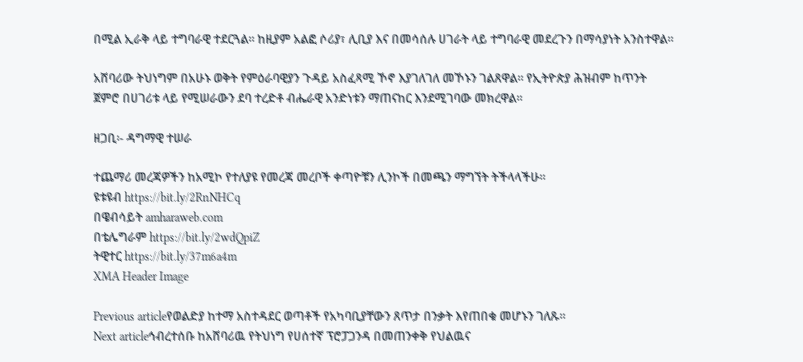በሚል ኢራቅ ላይ ተግባራዊ ተደርጓል፡፡ ከዚያም አልፎ ሶሪያ፣ ሊቢያ እና በመሳሰሉ ሀገራት ላይ ተግባራዊ መደረጉን በማሳያነት አንስተዋል፡፡

አሸባሪው ትህነግም በአሁኑ ወቅት የምዕራባዊያን ጉዳይ አስፈጻሚ ኾኖ እያገለገለ መኾኑን ገልጸዋል፡፡ የኢትዮጵያ ሕዝብም ከጥንት ጀምሮ በሀገሪቱ ላይ የሚሠራውን ደባ ተረድቶ ብሔራዊ አንድነቱን ማጠናከር እንደሚገባው መክረዋል፡፡

ዘጋቢ፡- ዳግማዊ ተሠራ

ተጨማሪ መረጃዎችን ከአሚኮ የተለያዩ የመረጃ መረቦች ቀጣዮቹን ሊንኮች በመጫን ማግኘት ትችላላችሁ፡፡
ዩቱዩብ https://bit.ly/2RnNHCq
በዌብሳይት amharaweb.com
በቴሌግራም https://bit.ly/2wdQpiZ
ትዊተር https://bit.ly/37m6a4m
XMA Header Image

Previous articleየወልድያ ከተማ አስተዳደር ወጣቶች የአካባቢያቸውን ጸጥታ በንቃት እየጠበቁ መሆኑን ገለጹ፡፡
Next articleኅብረተሰቡ ከአሸባሪዉ የትህነግ የሀሰተኛ ፕሮፓጋንዳ በመጠንቀቅ የህልዉና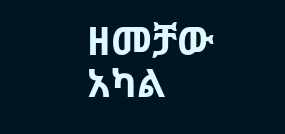ዘመቻው አካል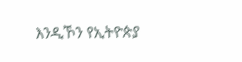እንዲኾን የኢትዮጵያ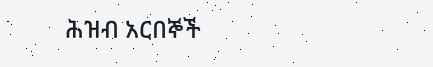ሕዝብ አርበኞች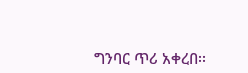ግንባር ጥሪ አቀረበ፡፡